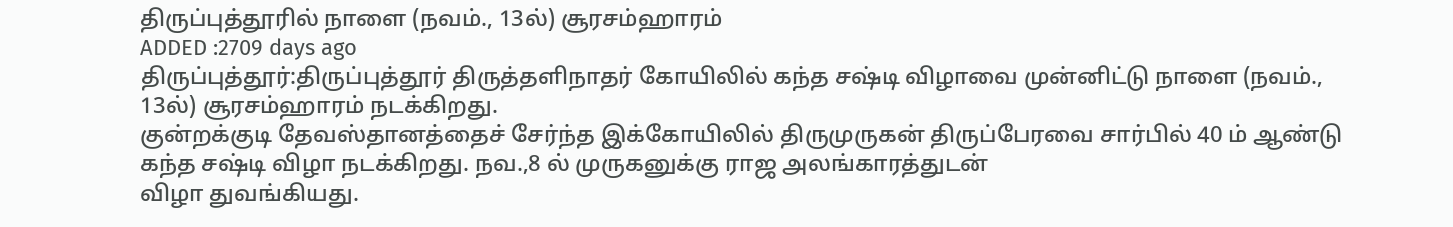திருப்புத்தூரில் நாளை (நவம்., 13ல்) சூரசம்ஹாரம்
ADDED :2709 days ago
திருப்புத்தூர்:திருப்புத்தூர் திருத்தளிநாதர் கோயிலில் கந்த சஷ்டி விழாவை முன்னிட்டு நாளை (நவம்., 13ல்) சூரசம்ஹாரம் நடக்கிறது.
குன்றக்குடி தேவஸ்தானத்தைச் சேர்ந்த இக்கோயிலில் திருமுருகன் திருப்பேரவை சார்பில் 40 ம் ஆண்டு கந்த சஷ்டி விழா நடக்கிறது. நவ.,8 ல் முருகனுக்கு ராஜ அலங்காரத்துடன்
விழா துவங்கியது.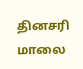தினசரி மாலை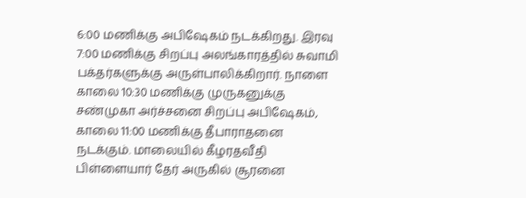6:00 மணிக்கு அபிஷேகம் நடக்கிறது. இரவு 7:00 மணிக்கு சிறப்பு அலங்காரத்தில் சுவாமி பக்தர்களுக்கு அருள்பாலிக்கிறார். நாளை காலை 10:30 மணிக்கு முருகனுக்கு சண்முகா அர்ச்சனை சிறப்பு அபிஷேகம், காலை 11:00 மணிக்கு தீபாராதனை நடக்கும். மாலையில் கீழரதவீதி பிள்ளையார் தேர் அருகில் சூரனை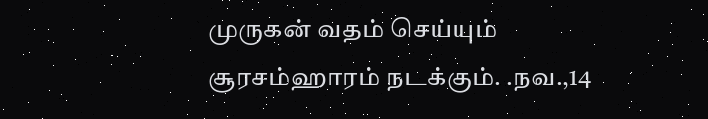முருகன் வதம் செய்யும் சூரசம்ஹாரம் நடக்கும். .நவ.,14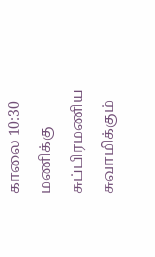காலை 10:30 மணிக்கு சுப்பிரமணிய சுவாமிக்கும்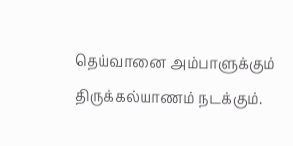தெய்வானை அம்பாளுக்கும் திருக்கல்யாணம் நடக்கும்.